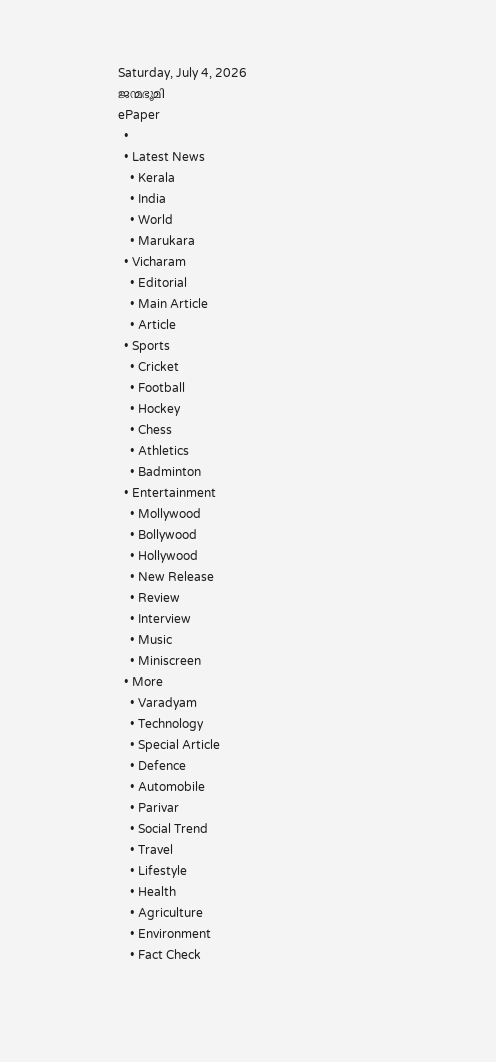Saturday, July 4, 2026
ജന്മഭൂമി
ePaper
  •
  • Latest News
    • Kerala
    • India
    • World
    • Marukara
  • Vicharam
    • Editorial
    • Main Article
    • Article
  • Sports
    • Cricket
    • Football
    • Hockey
    • Chess
    • Athletics
    • Badminton
  • Entertainment
    • Mollywood
    • Bollywood
    • Hollywood
    • New Release
    • Review
    • Interview
    • Music
    • Miniscreen
  • More
    • Varadyam
    • Technology
    • Special Article
    • Defence
    • Automobile
    • Parivar
    • Social Trend
    • Travel
    • Lifestyle
    • Health
    • Agriculture
    • Environment
    • Fact Check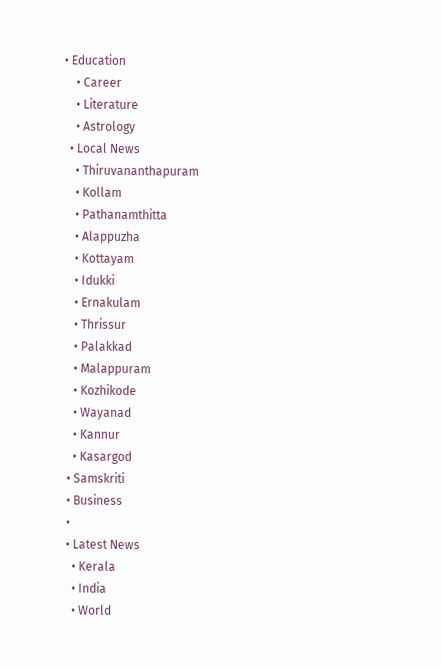• Education
    • Career
    • Literature
    • Astrology
  • Local News
    • Thiruvananthapuram
    • Kollam
    • Pathanamthitta
    • Alappuzha
    • Kottayam
    • Idukki
    • Ernakulam
    • Thrissur
    • Palakkad
    • Malappuram
    • Kozhikode
    • Wayanad
    • Kannur
    • Kasargod
  • Samskriti
  • Business
  •
  • Latest News
    • Kerala
    • India
    • World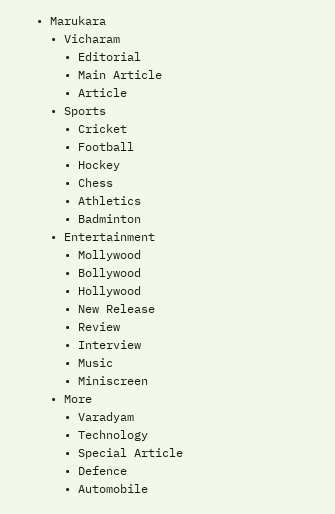• Marukara
  • Vicharam
    • Editorial
    • Main Article
    • Article
  • Sports
    • Cricket
    • Football
    • Hockey
    • Chess
    • Athletics
    • Badminton
  • Entertainment
    • Mollywood
    • Bollywood
    • Hollywood
    • New Release
    • Review
    • Interview
    • Music
    • Miniscreen
  • More
    • Varadyam
    • Technology
    • Special Article
    • Defence
    • Automobile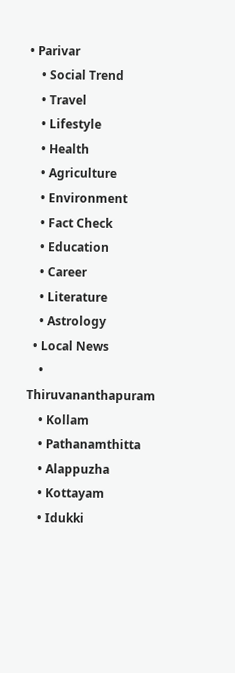• Parivar
    • Social Trend
    • Travel
    • Lifestyle
    • Health
    • Agriculture
    • Environment
    • Fact Check
    • Education
    • Career
    • Literature
    • Astrology
  • Local News
    • Thiruvananthapuram
    • Kollam
    • Pathanamthitta
    • Alappuzha
    • Kottayam
    • Idukki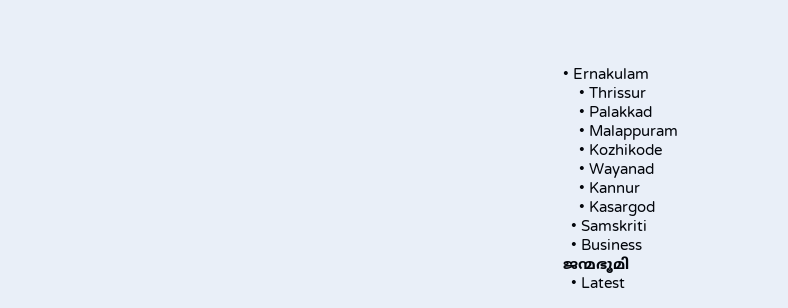• Ernakulam
    • Thrissur
    • Palakkad
    • Malappuram
    • Kozhikode
    • Wayanad
    • Kannur
    • Kasargod
  • Samskriti
  • Business
ജന്മഭൂമി
  • Latest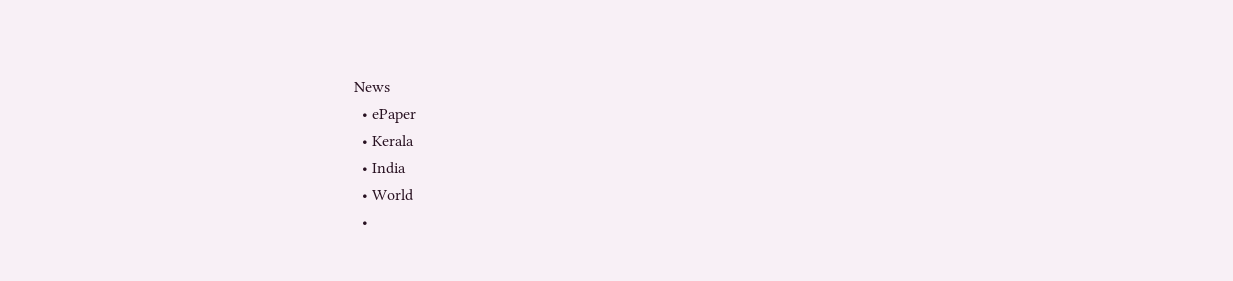News
  • ePaper
  • Kerala
  • India
  • World
  •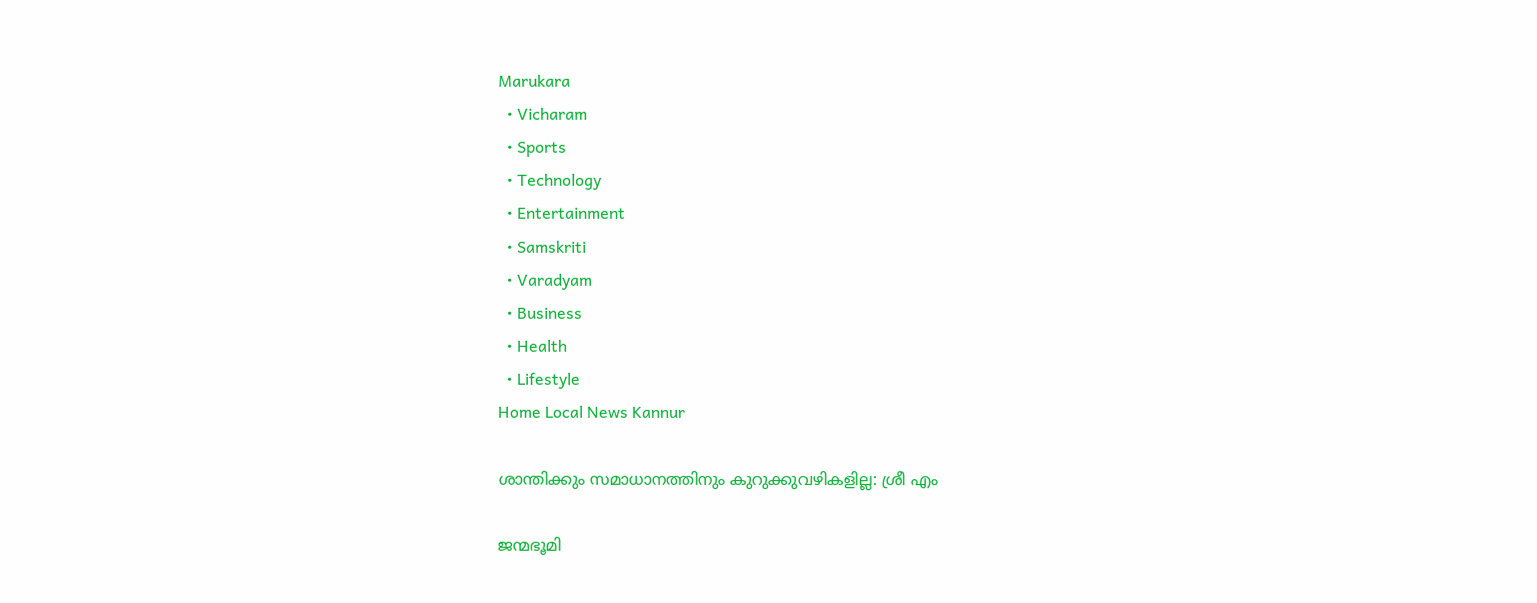Marukara
  • Vicharam
  • Sports
  • Technology
  • Entertainment
  • Samskriti
  • Varadyam
  • Business
  • Health
  • Lifestyle
Home Local News Kannur

ശാന്തിക്കും സമാധാനത്തിനും കുറുക്കുവഴികളില്ല: ശ്രീ എം

ജന്മഭൂമി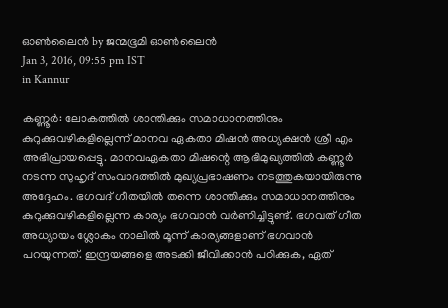ഓണ്‍ലൈന്‍ by ജന്മഭൂമി ഓണ്‍ലൈന്‍
Jan 3, 2016, 09:55 pm IST
in Kannur

കണ്ണൂര്‍: ലോകത്തില്‍ ശാന്തിക്കും സമാധാനത്തിനും കുറുക്കുവഴികളില്ലെന്ന് മാനവ ഏകതാ മിഷന്‍ അധ്യക്ഷന്‍ ശ്രീ എം അഭിപ്രായപ്പെട്ടു. മാനവഏകതാ മിഷന്റെ ആഭിമുഖ്യത്തില്‍ കണ്ണൂര്‍ നടന്ന സുഹൃദ് സംവാദത്തില്‍ മുഖ്യപ്രഭാഷണം നടത്തുകയായിരുന്നു അദ്ദേഹം. ഭഗവദ് ഗീതയില്‍ തന്നെ ശാന്തിക്കും സമാധാനത്തിനും കുറുക്കുവഴികളില്ലെന്ന കാര്യം ഭഗവാന്‍ വര്‍ണിച്ചിട്ടുണ്ട്. ഭഗവത് ഗീത അധ്യായം ശ്ലോകം നാലില്‍ മൂന്ന് കാര്യങ്ങളാണ് ഭഗവാന്‍ പറയുന്നത്. ഇന്ദ്രയങ്ങളെ അടക്കി ജീവിക്കാന്‍ പഠിക്കുക, ഏത്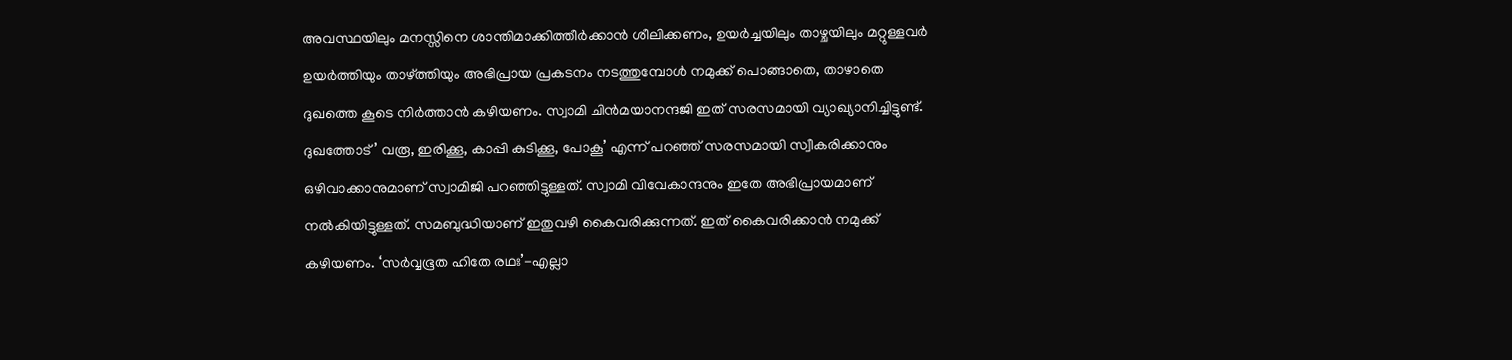അവസ്ഥയിലും മനസ്സിനെ ശാന്തിമാക്കിത്തീര്‍ക്കാന്‍ ശീലിക്കണം, ഉയര്‍ച്ചയിലും താഴ്ചയിലും മറ്റുള്ളവര്‍ ഉയര്‍ത്തിയും താഴ്‌ത്തിയും അഭിപ്രായ പ്രകടനം നടത്തുമ്പോള്‍ നമുക്ക് പൊങ്ങാതെ, താഴാതെ ദുഖത്തെ കൂടെ നിര്‍ത്താന്‍ കഴിയണം. സ്വാമി ചിന്‍മയാനന്ദജി ഇത് സരസമായി വ്യാഖ്യാനിച്ചിട്ടുണ്ട്. ദുഖത്തോട്’ വരൂ, ഇരിക്കൂ, കാപ്പി കുടിക്കൂ, പോകൂ’ എന്ന് പറഞ്ഞ് സരസമായി സ്വീകരിക്കാനും ഒഴിവാക്കാനുമാണ് സ്വാമിജി പറഞ്ഞിട്ടുള്ളത്. സ്വാമി വിവേകാന്ദനും ഇതേ അഭിപ്രായമാണ് നല്‍കിയിട്ടുള്ളത്. സമബുദ്ധിയാണ് ഇതുവഴി കൈവരിക്കുന്നത്. ഇത് കൈവരിക്കാന്‍ നമുക്ക് കഴിയണം. ‘സര്‍വ്വഭൂത ഹിതേ രഥഃ’-എല്ലാ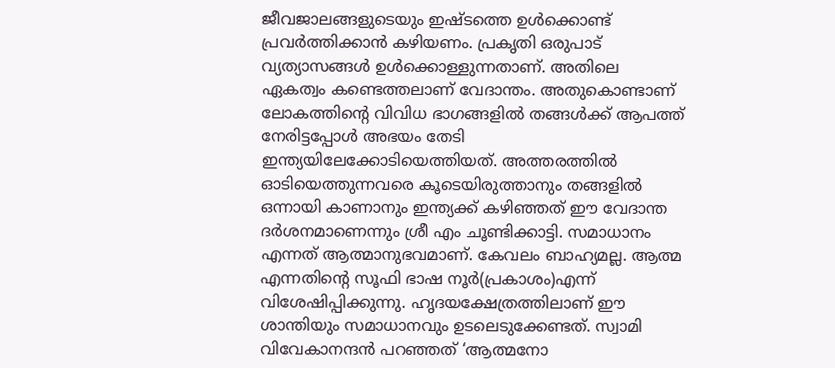ജീവജാലങ്ങളുടെയും ഇഷ്ടത്തെ ഉള്‍ക്കൊണ്ട് പ്രവര്‍ത്തിക്കാന്‍ കഴിയണം. പ്രകൃതി ഒരുപാട് വ്യത്യാസങ്ങള്‍ ഉള്‍ക്കൊള്ളുന്നതാണ്. അതിലെ ഏകത്വം കണ്ടെത്തലാണ് വേദാന്തം. അതുകൊണ്ടാണ് ലോകത്തിന്റെ വിവിധ ഭാഗങ്ങളില്‍ തങ്ങള്‍ക്ക് ആപത്ത് നേരിട്ടപ്പോള്‍ അഭയം തേടി ഇന്ത്യയിലേക്കോടിയെത്തിയത്. അത്തരത്തില്‍ ഓടിയെത്തുന്നവരെ കൂടെയിരുത്താനും തങ്ങളില്‍ ഒന്നായി കാണാനും ഇന്ത്യക്ക് കഴിഞ്ഞത് ഈ വേദാന്ത ദര്‍ശനമാണെന്നും ശ്രീ എം ചൂണ്ടിക്കാട്ടി. സമാധാനം എന്നത് ആത്മാനുഭവമാണ്. കേവലം ബാഹ്യമല്ല. ആത്മ എന്നതിന്റെ സൂഫി ഭാഷ നൂര്‍(പ്രകാശം)എന്ന് വിശേഷിപ്പിക്കുന്നു. ഹൃദയക്ഷേത്രത്തിലാണ് ഈ ശാന്തിയും സമാധാനവും ഉടലെടുക്കേണ്ടത്. സ്വാമി വിവേകാനന്ദന്‍ പറഞ്ഞത് ‘ആത്മനോ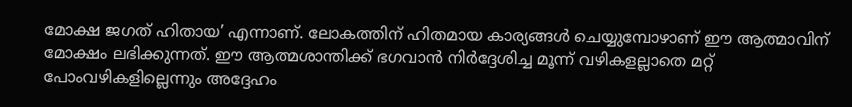മോക്ഷ ജഗത് ഹിതായ’ എന്നാണ്. ലോകത്തിന് ഹിതമായ കാര്യങ്ങള്‍ ചെയ്യുമ്പോഴാണ് ഈ ആത്മാവിന് മോക്ഷം ലഭിക്കുന്നത്. ഈ ആത്മശാന്തിക്ക് ഭഗവാന്‍ നിര്‍ദ്ദേശിച്ച മൂന്ന് വഴികളല്ലാതെ മറ്റ് പോംവഴികളില്ലെന്നും അദ്ദേഹം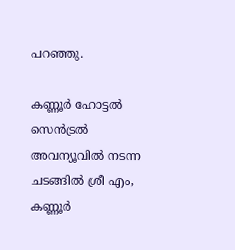പറഞ്ഞു.

കണ്ണൂര്‍ ഹോട്ടല്‍ സെന്‍ട്രല്‍ അവന്യൂവില്‍ നടന്ന ചടങ്ങില്‍ ശ്രീ എം, കണ്ണൂര്‍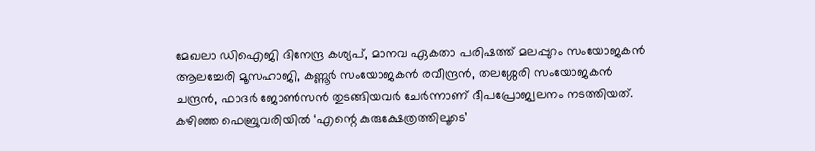മേഖലാ ഡിഐജി ദിനേന്ദ്ര കശ്യപ്, മാനവ ഏകതാ പരിഷത്ത് മലപ്പുറം സംയോജകന്‍ ആലച്ചേരി മൂസഹാജി, കണ്ണൂര്‍ സംയോജകന്‍ രവീന്ദ്രന്‍, തലശ്ശേരി സംയോജകന്‍ ചന്ദ്രന്‍, ഫാദര്‍ ജോണ്‍സന്‍ തുടങ്ങിയവര്‍ ചേര്‍ന്നാണ് ദീപപ്രോജ്വലനം നടത്തിയത്. കഴിഞ്ഞ ഫെബ്രുവരിയില്‍ ‘എന്റെ കുരുക്ഷേത്രത്തിലൂടെ’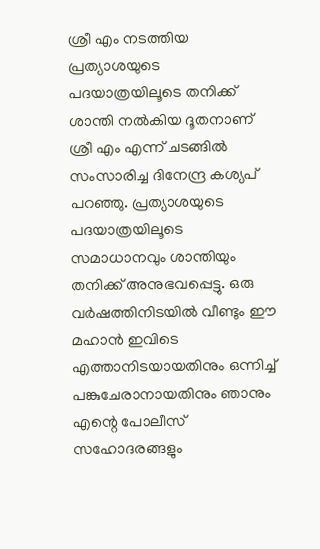ശ്രീ എം നടത്തിയ പ്രത്യാശയുടെ പദയാത്രയിലൂടെ തനിക്ക് ശാന്തി നല്‍കിയ ദൂതനാണ് ശ്രീ എം എന്ന് ചടങ്ങില്‍ സംസാരിച്ച ദിനേന്ദ്ര കശ്യപ് പറഞ്ഞു. പ്രത്യാശയുടെ പദയാത്രയിലൂടെ സമാധാനവും ശാന്തിയും തനിക്ക് അനുഭവപ്പെട്ടു. ഒരു വര്‍ഷത്തിനിടയില്‍ വീണ്ടും ഈ മഹാന്‍ ഇവിടെ എത്താനിടയായതിനും ഒന്നിച്ച് പങ്കുചേരാനായതിനും ഞാനും എന്റെ പോലീസ് സഹോദരങ്ങളും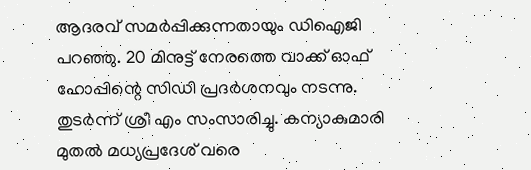ആദരവ് സമര്‍പ്പിക്കുന്നതായും ഡിഐജി പറഞ്ഞു. 20 മിനുട്ട് നേരത്തെ വാക്ക് ഓഫ് ഹോപ്പിന്റെ സിഡി പ്രദര്‍ശനവും നടന്നു. തുടര്‍ന്ന് ശ്രീ എം സംസാരിച്ചു. കന്യാകുമാരി മുതല്‍ മധ്യപ്രദേശ് വരെ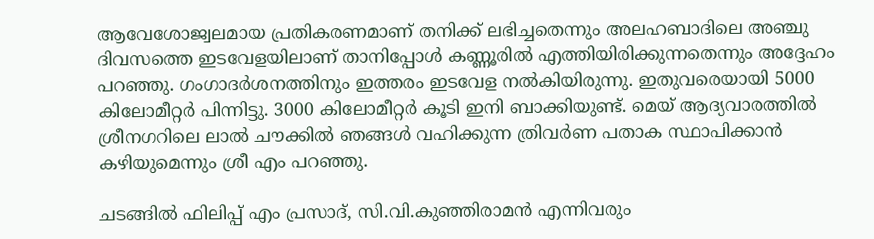ആവേശോജ്വലമായ പ്രതികരണമാണ് തനിക്ക് ലഭിച്ചതെന്നും അലഹബാദിലെ അഞ്ചു ദിവസത്തെ ഇടവേളയിലാണ് താനിപ്പോള്‍ കണ്ണൂരില്‍ എത്തിയിരിക്കുന്നതെന്നും അദ്ദേഹം പറഞ്ഞു. ഗംഗാദര്‍ശനത്തിനും ഇത്തരം ഇടവേള നല്‍കിയിരുന്നു. ഇതുവരെയായി 5000 കിലോമീറ്റര്‍ പിന്നിട്ടു. 3000 കിലോമീറ്റര്‍ കൂടി ഇനി ബാക്കിയുണ്ട്. മെയ് ആദ്യവാരത്തില്‍ ശ്രീനഗറിലെ ലാല്‍ ചൗക്കില്‍ ഞങ്ങള്‍ വഹിക്കുന്ന ത്രിവര്‍ണ പതാക സ്ഥാപിക്കാന്‍ കഴിയുമെന്നും ശ്രീ എം പറഞ്ഞു.

ചടങ്ങില്‍ ഫിലിപ്പ് എം പ്രസാദ്, സി.വി.കുഞ്ഞിരാമന്‍ എന്നിവരും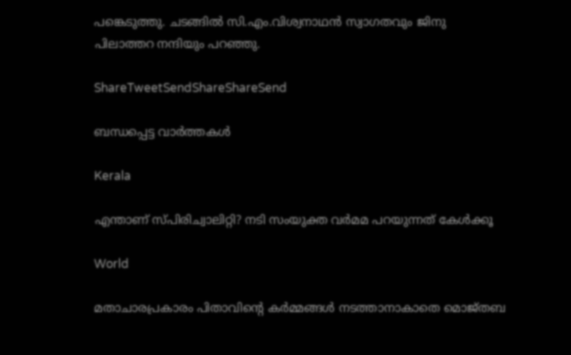പങ്കെടുത്തു. ചടങ്ങില്‍ സി.എം.വിശ്വനാഥന്‍ സ്വാഗതവും ജിനു പിലാത്തറ നന്ദിയും പറഞ്ഞു.

ShareTweetSendShareShareSend

ബന്ധപ്പെട്ട വാര്‍ത്തകള്‍

Kerala

എന്താണ് സ്പിരിച്വാലിറ്റി? നടി സംയുക്ത വര്‍മമ പറയുന്നത് കേള്‍ക്കൂ

World

മതാചാരപ്രകാരം പിതാവിന്റെ കർമ്മങ്ങൾ നടത്താനാകാതെ മൊജ്തബ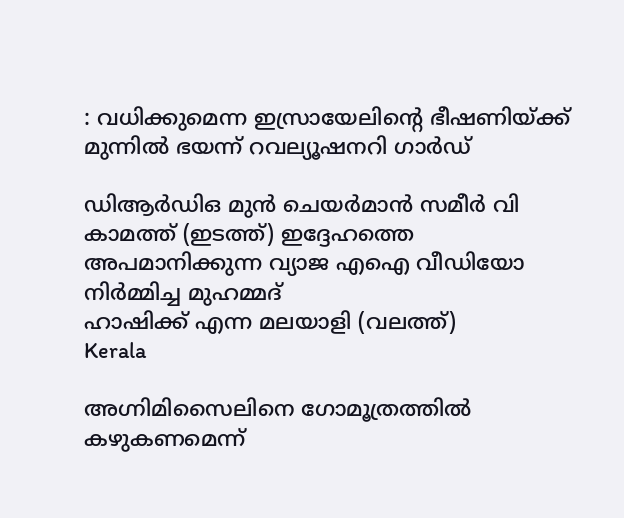: വധിക്കുമെന്ന ഇസ്രായേലിന്റെ ഭീഷണിയ്‌ക്ക് മുന്നിൽ ഭയന്ന് റവല്യൂഷനറി ഗാർഡ്

ഡിആര്‍ഡിഒ മുന്‍ ചെയര്‍മാന്‍ സമീര്‍ വി കാമത്ത് (ഇടത്ത്) ഇദ്ദേഹത്തെ അപമാനിക്കുന്ന വ്യാജ എഐ വീഡിയോ നിര്‍മ്മിച്ച മുഹമ്മദ്
ഹാഷിക്ക് എന്ന മലയാളി (വലത്ത്)
Kerala

അഗ്നിമിസൈലിനെ ഗോമൂത്രത്തില്‍ കഴുകണമെന്ന്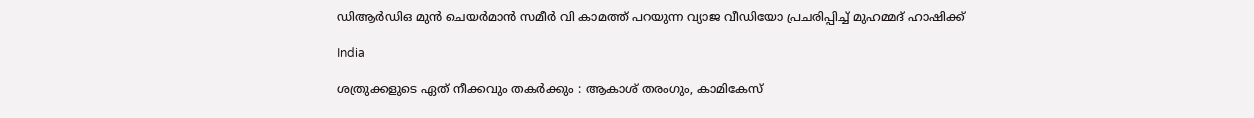ഡിആര്‍ഡിഒ മുന്‍ ചെയര്‍മാന്‍ സമീര്‍ വി കാമത്ത് പറയുന്ന വ്യാജ വീഡിയോ പ്രചരിപ്പിച്ച് മുഹമ്മദ് ഹാഷിക്ക്

India

ശത്രുക്കളുടെ ഏത് നീക്കവും തകർക്കും : ആകാശ് തരംഗും, കാമികേസ്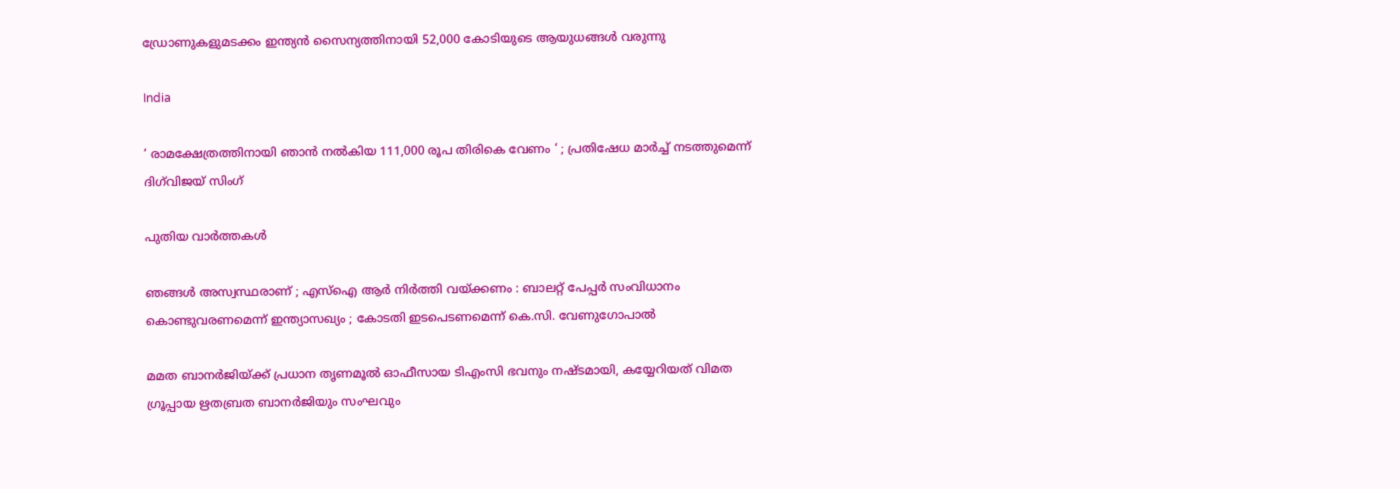ഡ്രോണുകളുമടക്കം ഇന്ത്യൻ സൈന്യത്തിനായി 52,000 കോടിയുടെ ആയുധങ്ങൾ വരുന്നു

India

‘ രാമക്ഷേത്രത്തിനായി ഞാൻ നൽകിയ 111,000 രൂപ തിരികെ വേണം ‘ ; പ്രതിഷേധ മാർച്ച് നടത്തുമെന്ന് ദിഗ്‌വിജയ് സിംഗ്

പുതിയ വാര്‍ത്തകള്‍

ഞങ്ങൾ അസ്വസ്ഥരാണ് ; എസ്ഐ ആർ നിർത്തി വയ്‌ക്കണം : ബാലറ്റ് പേപ്പർ സംവിധാനം കൊണ്ടുവരണമെന്ന് ഇന്ത്യാസഖ്യം ; കോടതി ഇടപെടണമെന്ന് കെ.സി. വേണുഗോപാൽ

മമത ബാനര്‍ജിയ്‌ക്ക് പ്രധാന തൃണമൂല്‍ ഓഫീസായ ടിഎംസി ഭവനും നഷ്ടമായി, കയ്യേറിയത് വിമത ഗ്രൂപ്പായ ഋതബ്രത ബാനര്‍ജിയും സംഘവും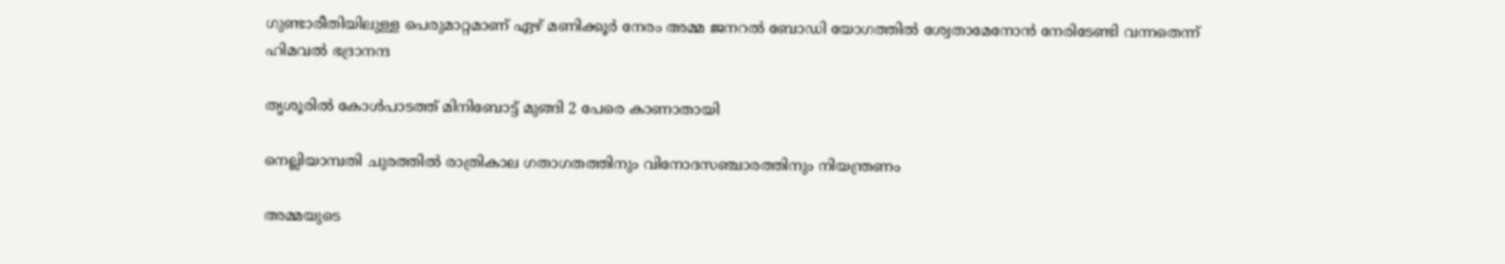ഗുണ്ടാരീതിയിലുള്ള പെരുമാറ്റമാണ് ഏഴ് മണിക്കൂര്‍ നേരം അമ്മ ജനറല്‍ ബോഡി യോഗത്തില്‍ ശ്വേതാമേനോന്‍ നേരിടേണ്ടി വന്നതെന്ന് ഹിമവല്‍ ഭദ്രാനന്ദ

തൃശൂരില്‍ കോള്‍പാടത്ത് മിനിബോട്ട് മുങ്ങി 2 പേരെ കാണാതായി

നെല്ലിയാമ്പതി ചുരത്തില്‍ രാത്രികാല ഗതാഗതത്തിനും വിനോദസഞ്ചാരത്തിനും നിയന്ത്രണം

അമ്മയുടെ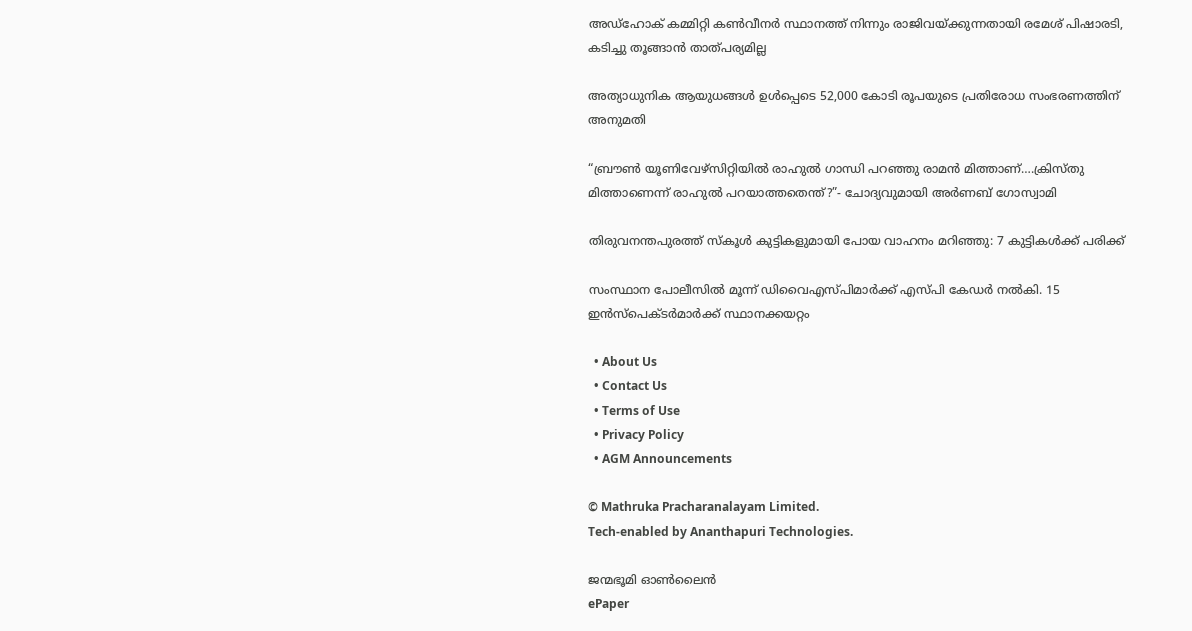അഡ്‌ഹോക് കമ്മിറ്റി കണ്‍വീനര്‍ സ്ഥാനത്ത് നിന്നും രാജിവയ്‌ക്കുന്നതായി രമേശ് പിഷാരടി, കടിച്ചു തൂങ്ങാന്‍ താത്പര്യമില്ല

അത്യാധുനിക ആയുധങ്ങൾ ഉൾപ്പെടെ 52,000 കോടി രൂപയുടെ പ്രതിരോധ സംഭരണത്തിന് അനുമതി

“ബ്രൗണ്‍ യൂണിവേഴ്സിറ്റിയില്‍ രാഹുല്‍ ഗാന്ധി പറഞ്ഞു രാമന്‍ മിത്താണ്….ക്രിസ്തു മിത്താണെന്ന് രാഹുല്‍ പറയാത്തതെന്ത്?”- ചോദ്യവുമായി അര്‍ണബ് ഗോസ്വാമി

തിരുവനന്തപുരത്ത് സ്‌കൂള്‍ കുട്ടികളുമായി പോയ വാഹനം മറിഞ്ഞു: 7 കുട്ടികള്‍ക്ക് പരിക്ക്

സംസ്ഥാന പോലീസില്‍ മൂന്ന് ഡിവൈഎസ്പിമാര്‍ക്ക് എസ്പി കേഡര്‍ നല്‍കി. 15 ഇന്‍സ്പെക്ടര്‍മാര്‍ക്ക് സ്ഥാനക്കയറ്റം

  • About Us
  • Contact Us
  • Terms of Use
  • Privacy Policy
  • AGM Announcements

© Mathruka Pracharanalayam Limited.
Tech-enabled by Ananthapuri Technologies.

ജന്മഭൂമി ഓണ്‍ലൈന്‍
ePaper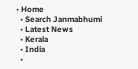• Home
  • Search Janmabhumi
  • Latest News
  • Kerala
  • India
  •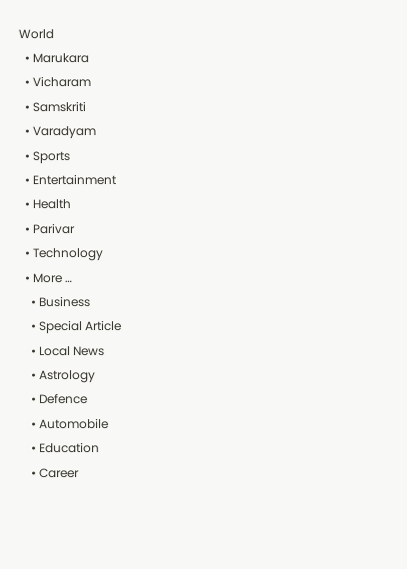World
  • Marukara
  • Vicharam
  • Samskriti
  • Varadyam
  • Sports
  • Entertainment
  • Health
  • Parivar
  • Technology
  • More …
    • Business
    • Special Article
    • Local News
    • Astrology
    • Defence
    • Automobile
    • Education
    • Career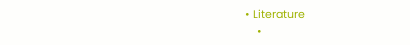• Literature
    •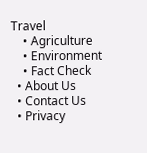Travel
    • Agriculture
    • Environment
    • Fact Check
  • About Us
  • Contact Us
  • Privacy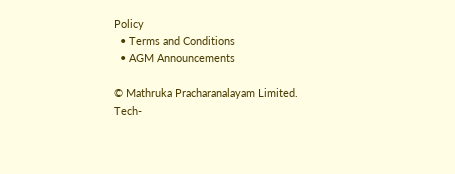Policy
  • Terms and Conditions
  • AGM Announcements

© Mathruka Pracharanalayam Limited.
Tech-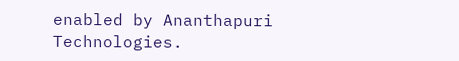enabled by Ananthapuri Technologies.